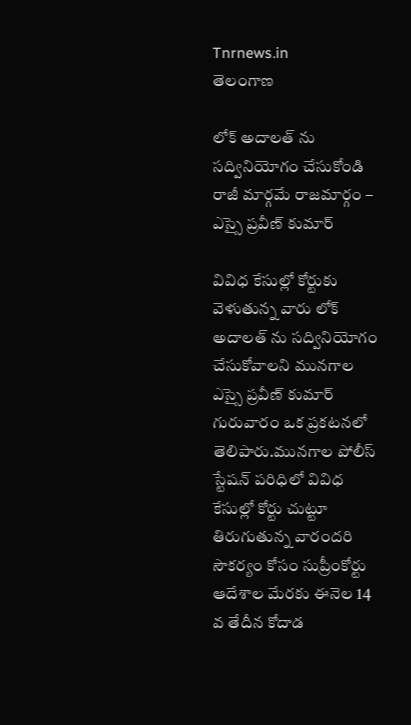Tnrnews.in
తెలంగాణ

లోక్ అదాలత్ ను సద్వినియోగం చేసుకోండి రాజీ మార్గమే రాజమార్గం – ఎస్సై ప్రవీణ్ కుమార్

వివిధ కేసుల్లో కోర్టుకు వెళుతున్న వారు లోక్ అదాలత్ ను సద్వినియోగం చేసుకోవాలని మునగాల ఎస్సై ప్రవీణ్ కుమార్ గురువారం ఒక ప్రకటనలో తెలిపారు.మునగాల పోలీస్ స్టేషన్ పరిధిలో వివిధ కేసుల్లో కోర్టు చుట్టూ తిరుగుతున్న వారందరి సౌకర్యం కోసం సుప్రీంకోర్టు ఆదేశాల మేరకు ఈనెల 14 వ తేదీన కోదాడ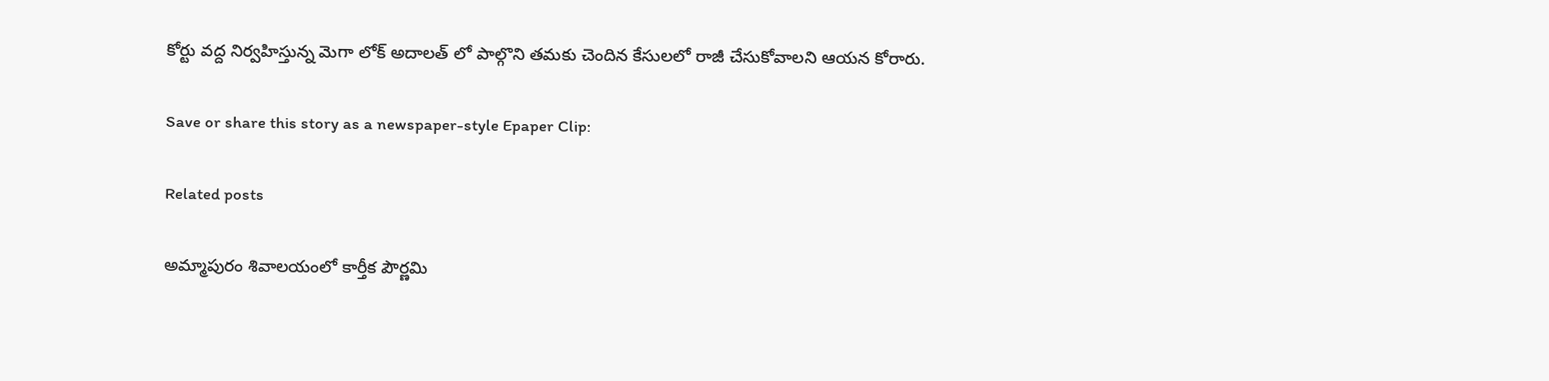కోర్టు వద్ద నిర్వహిస్తున్న మెగా లోక్ అదాలత్ లో పాల్గొని తమకు చెందిన కేసులలో రాజీ చేసుకోవాలని ఆయన కోరారు.

Save or share this story as a newspaper-style Epaper Clip:

Related posts

అమ్మాపురం శివాలయంలో కార్తీక పౌర్ణమి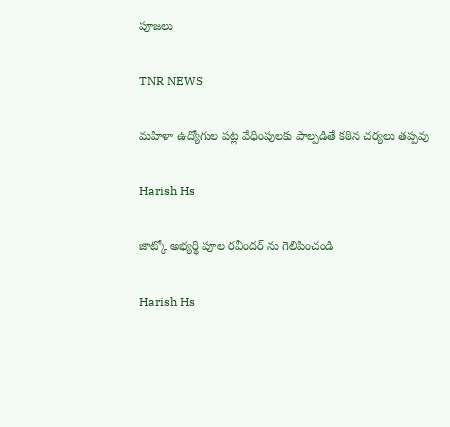పూజలు

TNR NEWS

మహిళా ఉద్యోగుల పట్ల వేధింపులకు పాల్పడితే కఠిన చర్యలు తప్పవు

Harish Hs

జాట్కో అభ్యర్థి పూల రవీందర్ ను గెలిపించండి

Harish Hs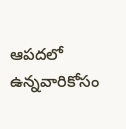ఆపదలో ఉన్నవారికోసం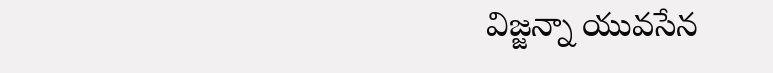విజ్జన్నా యువసేన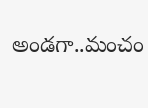అండగా..మంచం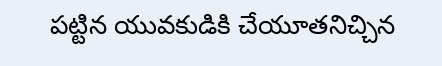పట్టిన యువకుడికి చేయూతనిచ్చిన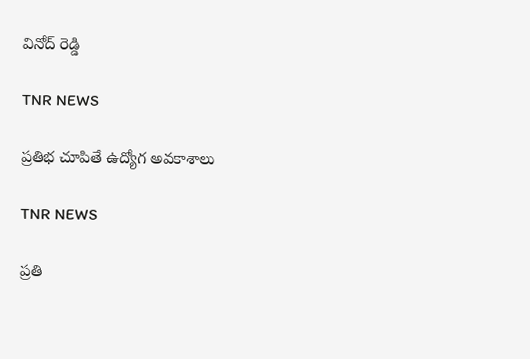వినోద్ రెడ్డి

TNR NEWS

ప్రతిభ చూపితే ఉద్యోగ అవకాశాలు

TNR NEWS

ప్రతి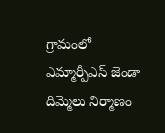గ్రామంలో ఎమ్మార్పీఎస్ జెండా దిమ్మెలు నిర్మాణం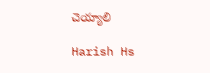చెయ్యాలి

Harish Hs